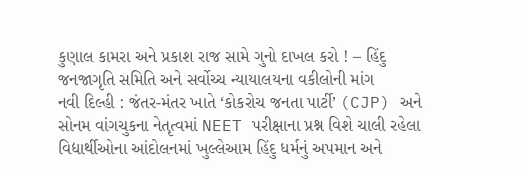કુણાલ કામરા અને પ્રકાશ રાજ સામે ગુનો દાખલ કરો ! – હિંદુ જનજાગૃતિ સમિતિ અને સર્વોચ્ચ ન્યાયાલયના વકીલોની માંગ
નવી દિલ્હી : જંતર-મંતર ખાતે ‘કોકરોચ જનતા પાર્ટી’ (CJP) અને સોનમ વાંગચુકના નેતૃત્વમાં NEET પરીક્ષાના પ્રશ્ન વિશે ચાલી રહેલા વિદ્યાર્થીઓના આંદોલનમાં ખુલ્લેઆમ હિંદુ ધર્મનું અપમાન અને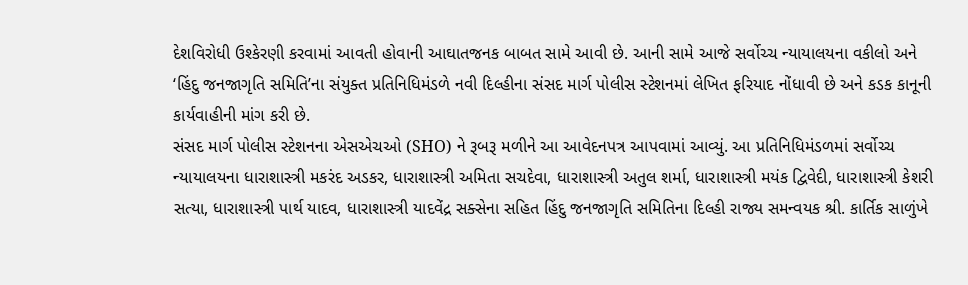દેશવિરોધી ઉશ્કેરણી કરવામાં આવતી હોવાની આઘાતજનક બાબત સામે આવી છે. આની સામે આજે સર્વોચ્ચ ન્યાયાલયના વકીલો અને ‘હિંદુ જનજાગૃતિ સમિતિ’ના સંયુક્ત પ્રતિનિધિમંડળે નવી દિલ્હીના સંસદ માર્ગ પોલીસ સ્ટેશનમાં લેખિત ફરિયાદ નોંધાવી છે અને કડક કાનૂની કાર્યવાહીની માંગ કરી છે.
સંસદ માર્ગ પોલીસ સ્ટેશનના એસએચઓ (SHO) ને રૂબરૂ મળીને આ આવેદનપત્ર આપવામાં આવ્યું. આ પ્રતિનિધિમંડળમાં સર્વોચ્ચ ન્યાયાલયના ધારાશાસ્ત્રી મકરંદ અડકર, ધારાશાસ્ત્રી અમિતા સચદેવા, ધારાશાસ્ત્રી અતુલ શર્મા, ધારાશાસ્ત્રી મયંક દ્વિવેદી, ધારાશાસ્ત્રી કેશરી સત્યા, ધારાશાસ્ત્રી પાર્થ યાદવ, ધારાશાસ્ત્રી યાદવેંદ્ર સક્સેના સહિત હિંદુ જનજાગૃતિ સમિતિના દિલ્હી રાજ્ય સમન્વયક શ્રી. કાર્તિક સાળુંખે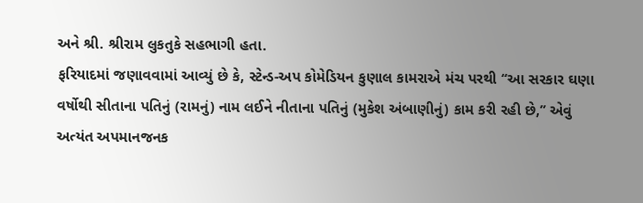અને શ્રી. શ્રીરામ લુકતુકે સહભાગી હતા.
ફરિયાદમાં જણાવવામાં આવ્યું છે કે, સ્ટેન્ડ-અપ કોમેડિયન કુણાલ કામરાએ મંચ પરથી ‘‘આ સરકાર ઘણા વર્ષોથી સીતાના પતિનું (રામનું) નામ લઈને નીતાના પતિનું (મુકેશ અંબાણીનું) કામ કરી રહી છે,’’ એવું અત્યંત અપમાનજનક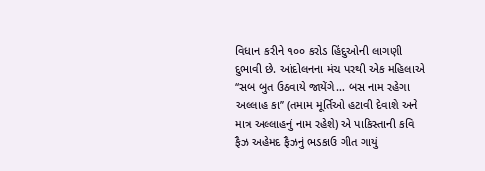વિધાન કરીને ૧૦૦ કરોડ હિંદુઓની લાગણી દુભાવી છે. આંદોલનના મંચ પરથી એક મહિલાએ ‘‘સબ બુત ઉઠવાયે જાયેંગે… બસ નામ રહેગા અલ્લાહ કા’’ (તમામ મૂર્તિઓ હટાવી દેવાશે અને માત્ર અલ્લાહનું નામ રહેશે) એ પાકિસ્તાની કવિ ફૈઝ અહેમદ ફૈઝનું ભડકાઉ ગીત ગાયું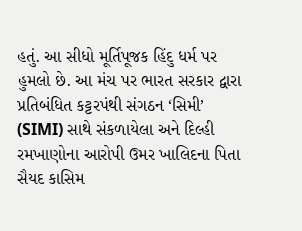હતું. આ સીધો મૂર્તિપૂજક હિંદુ ધર્મ પર હુમલો છે. આ મંચ પર ભારત સરકાર દ્વારા પ્રતિબંધિત કટ્ટરપંથી સંગઠન ‘સિમી’ (SIMI) સાથે સંકળાયેલા અને દિલ્હી રમખાણોના આરોપી ઉમર ખાલિદના પિતા સૈયદ કાસિમ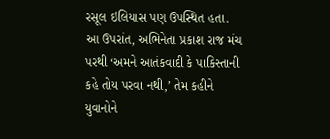રસૂલ ઇલિયાસ પણ ઉપસ્થિત હતા. આ ઉપરાંત, અભિનેતા પ્રકાશ રાજ મંચ પરથી ‘અમને આતંકવાદી કે પાકિસ્તાની કહે તોય પરવા નથી,’ તેમ કહીને યુવાનોને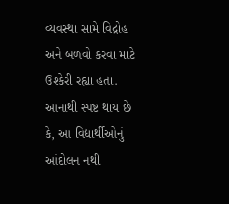વ્યવસ્થા સામે વિદ્રોહ અને બળવો કરવા માટે ઉશ્કેરી રહ્યા હતા.
આનાથી સ્પષ્ટ થાય છે કે, આ વિદ્યાર્થીઓનું આંદોલન નથી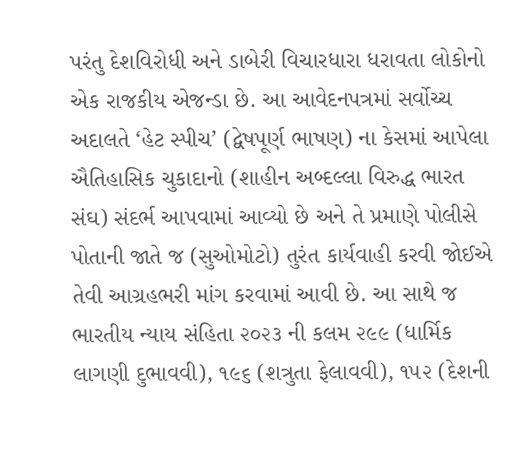પરંતુ દેશવિરોધી અને ડાબેરી વિચારધારા ધરાવતા લોકોનો એક રાજકીય એજન્ડા છે. આ આવેદનપત્રમાં સર્વોચ્ચ અદાલતે ‘હેટ સ્પીચ’ (દ્વેષપૂર્ણ ભાષણ) ના કેસમાં આપેલા ઐતિહાસિક ચુકાદાનો (શાહીન અબ્દલ્લા વિરુદ્ધ ભારત સંઘ) સંદર્ભ આપવામાં આવ્યો છે અને તે પ્રમાણે પોલીસે પોતાની જાતે જ (સુઓમોટો) તુરંત કાર્યવાહી કરવી જોઈએ તેવી આગ્રહભરી માંગ કરવામાં આવી છે. આ સાથે જ ભારતીય ન્યાય સંહિતા ૨૦૨૩ ની કલમ ૨૯૯ (ધાર્મિક લાગણી દુભાવવી), ૧૯૬ (શત્રુતા ફેલાવવી), ૧૫૨ (દેશની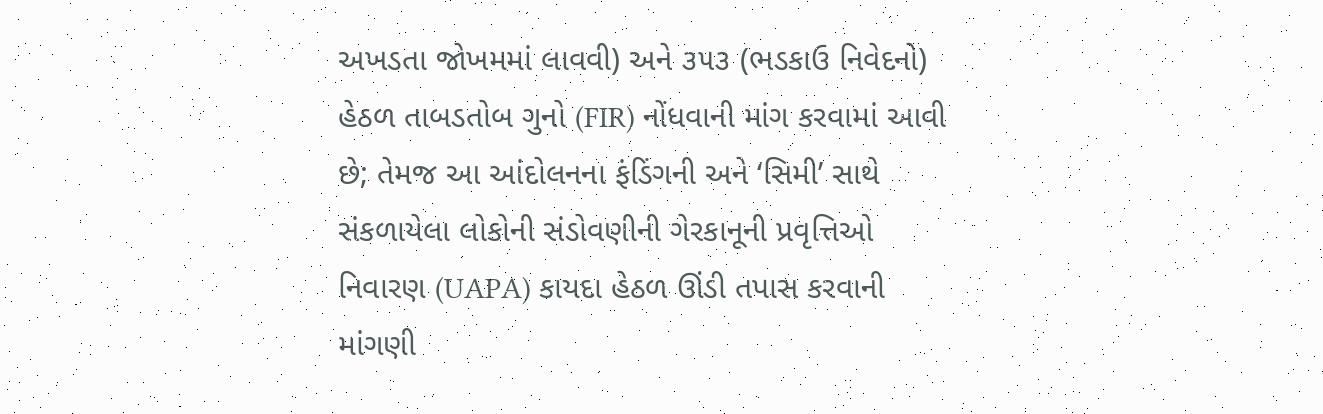અખડતા જોખમમાં લાવવી) અને ૩૫૩ (ભડકાઉ નિવેદનો) હેઠળ તાબડતોબ ગુનો (FIR) નોંધવાની માંગ કરવામાં આવી છે; તેમજ આ આંદોલનના ફંડિંગની અને ‘સિમી’ સાથે સંકળાયેલા લોકોની સંડોવણીની ગેરકાનૂની પ્રવૃત્તિઓ નિવારણ (UAPA) કાયદા હેઠળ ઊંડી તપાસ કરવાની માંગણી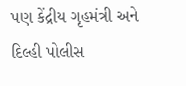પણ કેંદ્રીય ગૃહમંત્રી અને દિલ્હી પોલીસ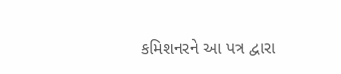કમિશનરને આ પત્ર દ્વારા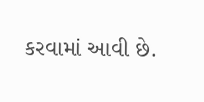કરવામાં આવી છે.